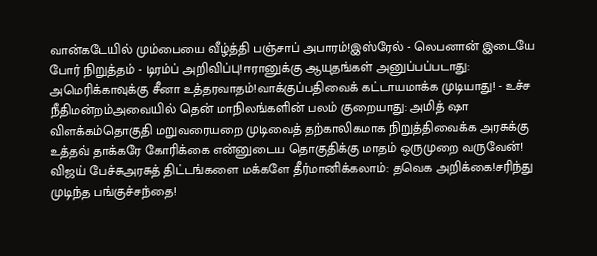வான்கடேயில் மும்பையை வீழ்த்தி பஞ்சாப் அபாரம்!இஸ்ரேல் - லெபனான் இடையே போர் நிறுத்தம் - டிரம்ப் அறிவிப்பு!ஈரானுக்கு ஆயுதங்கள் அனுப்பப்படாது: அமெரிக்காவுக்கு சீனா உத்தரவாதம்!வாக்குப்பதிவைக் கட்டாயமாக்க முடியாது! - உச்ச நீதிமன்றம்அவையில் தென் மாநிலங்களின் பலம் குறையாது: அமித் ஷா விளக்கம்தொகுதி மறுவரையறை முடிவைத் தற்காலிகமாக நிறுத்திவைக்க அரசுக்கு உத்தவ் தாக்கரே கோரிக்கை என்னுடைய தொகுதிக்கு மாதம் ஒருமுறை வருவேன்! விஜய் பேச்சுஅரசுத் திட்டங்களை மக்களே தீர்மானிக்கலாம்: தவெக அறிக்கை!சரிந்து முடிந்த பங்குச்சந்தை!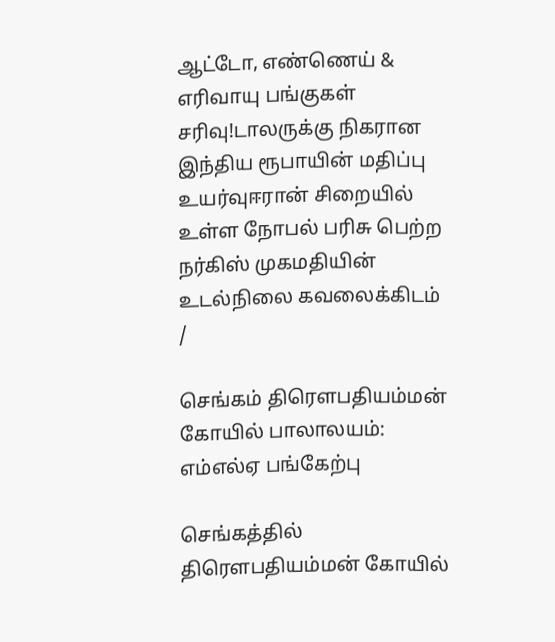ஆட்டோ, எண்ணெய் & எரிவாயு பங்குகள் சரிவு!டாலருக்கு நிகரான இந்திய ரூபாயின் மதிப்பு உயர்வுஈரான் சிறையில் உள்ள நோபல் பரிசு பெற்ற நர்கிஸ் முகமதியின் உடல்நிலை கவலைக்கிடம்
/

செங்கம் திரெளபதியம்மன் கோயில் பாலாலயம்: எம்எல்ஏ பங்கேற்பு

செங்கத்தில் திரெளபதியம்மன் கோயில்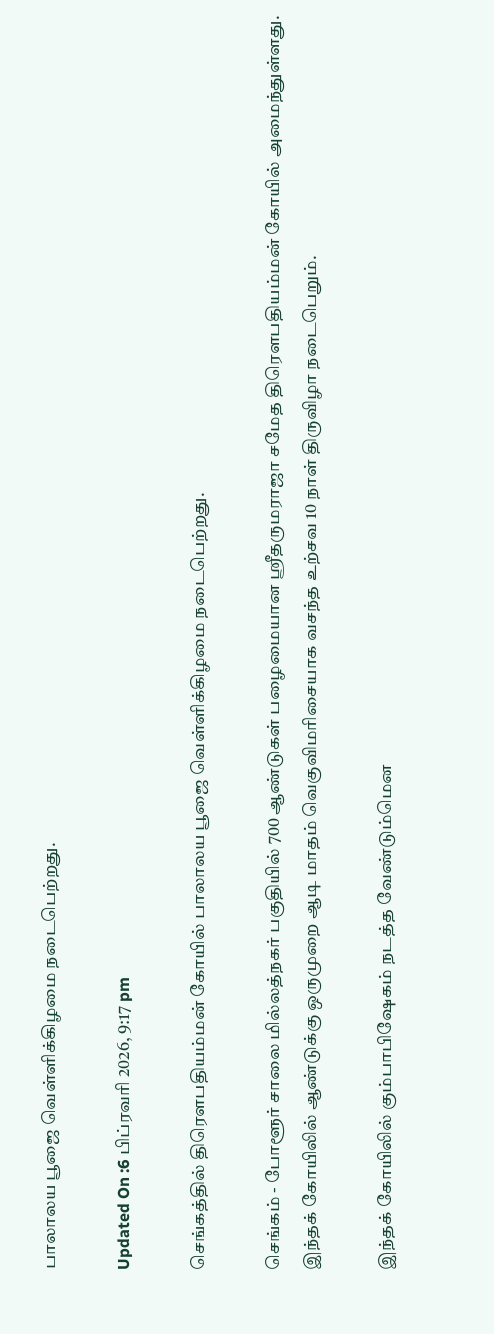பாலாலய பூஜை வெள்ளிக்கிழமை நடைபெற்றது.

Updated On :6 பிப்ரவரி 2026, 9:17 pm

செங்கத்தில் திரெளபதியம்மன் கோயில் பாலாலய பூஜை வெள்ளிக்கிழமை நடைபெற்றது.

செங்கம் - போளூர் சாலை மில்லத்நகர் பகுதியில் 700 ஆண்டுகள் பழைமையான ஸ்ரீதருமராஜா சமேத திரெளபதியம்மன் கோயில் அமைந்துள்ளது. இந்தக் கோயிலில் ஆண்டுக்கு ஒருமுறை ஆடி மாதம் வெகுவிமரிசையாக வசந்த உற்சவ 10 நாள் திருவிழா நடைபெறும்.

இந்தக் கோயிலில் கும்பாபிஷேகம் நடத்த வேண்டும்மென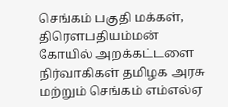செங்கம் பகுதி மக்கள், திரெளபதியம்மன் கோயில் அறக்கட்டளை நிர்வாகிகள் தமிழக அரசு மற்றும் செங்கம் எம்எல்ஏ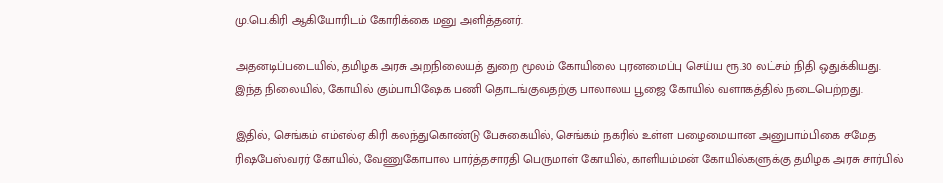மு.பெ.கிரி ஆகியோரிடம் கோரிக்கை மனு அளித்தனர்.

அதனடிப்படையில், தமிழக அரசு அறநிலையத் துறை மூலம் கோயிலை புரனமைப்பு செய்ய ரூ.30 லட்சம் நிதி ஒதுக்கியது. இந்த நிலையில், கோயில் கும்பாபிஷேக பணி தொடங்குவதற்கு பாலாலய பூஜை கோயில் வளாகத்தில் நடைபெற்றது.

இதில், செங்கம் எம்எல்ஏ கிரி கலந்துகொண்டு பேசுகையில், செங்கம் நகரில் உள்ள பழைமையான அனுபாம்பிகை சமேத ரிஷபேஸ்வரர் கோயில், வேணுகோபால பார்த்தசாரதி பெருமாள் கோயில், காளியம்மன் கோயில்களுக்கு தமிழக அரசு சார்பில்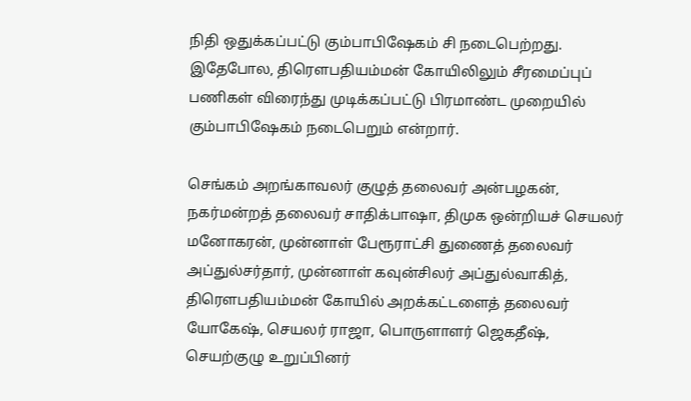நிதி ஒதுக்கப்பட்டு கும்பாபிஷேகம் சி நடைபெற்றது. இதேபோல, திரெளபதியம்மன் கோயிலிலும் சீரமைப்புப் பணிகள் விரைந்து முடிக்கப்பட்டு பிரமாண்ட முறையில் கும்பாபிஷேகம் நடைபெறும் என்றார்.

செங்கம் அறங்காவலர் குழுத் தலைவர் அன்பழகன், நகர்மன்றத் தலைவர் சாதிக்பாஷா, திமுக ஒன்றியச் செயலர் மனோகரன், முன்னாள் பேரூராட்சி துணைத் தலைவர் அப்துல்சர்தார், முன்னாள் கவுன்சிலர் அப்துல்வாகித், திரெளபதியம்மன் கோயில் அறக்கட்டளைத் தலைவர் யோகேஷ், செயலர் ராஜா, பொருளாளர் ஜெகதீஷ், செயற்குழு உறுப்பினர்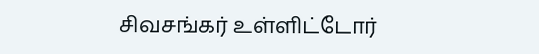சிவசங்கர் உள்ளிட்டோர்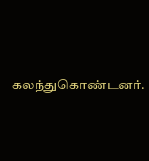கலந்துகொண்டனர்.